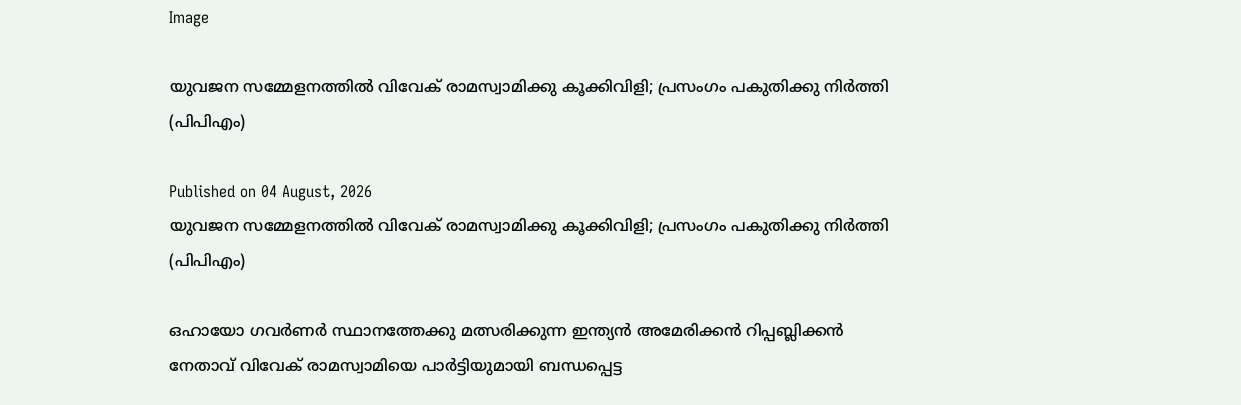Image

യുവജന സമ്മേളനത്തിൽ വിവേക് രാമസ്വാമിക്കു കൂക്കിവിളി; പ്രസംഗം പകുതിക്കു നിർത്തി (പിപിഎം)

Published on 04 August, 2026
യുവജന സമ്മേളനത്തിൽ വിവേക് രാമസ്വാമിക്കു കൂക്കിവിളി; പ്രസംഗം പകുതിക്കു നിർത്തി (പിപിഎം)

ഒഹായോ ഗവർണർ സ്ഥാനത്തേക്കു മത്സരിക്കുന്ന ഇന്ത്യൻ അമേരിക്കൻ റിപ്പബ്ലിക്കൻ നേതാവ് വിവേക് രാമസ്വാമിയെ പാർട്ടിയുമായി ബന്ധപ്പെട്ട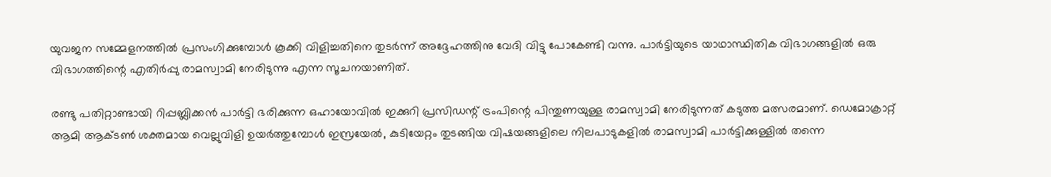യുവജന സമ്മേളനത്തിൽ പ്രസംഗിക്കുമ്പോൾ കൂക്കി വിളിച്ചതിനെ തുടർന്ന് അദ്ദേഹത്തിനു വേദി വിട്ടു പോകേണ്ടി വന്നു. പാർട്ടിയുടെ യാഥാസ്ഥിതിക വിഭാഗങ്ങളിൽ ഒരു വിഭാഗത്തിന്റെ എതിർപ്പു രാമസ്വാമി നേരിടുന്നു എന്ന സൂചനയാണിത്.

രണ്ടു പതിറ്റാണ്ടായി റിപ്പബ്ലിക്കൻ പാർട്ടി ഭരിക്കുന്ന ഒഹായോവിൽ ഇക്കുറി പ്രസിഡന്റ് ട്രംപിന്റെ പിന്തുണയുള്ള രാമസ്വാമി നേരിടുന്നത് കടുത്ത മത്സരമാണ്. ഡെമോക്രാറ്റ് ആമി ആക്ടൺ ശക്തമായ വെല്ലുവിളി ഉയർത്തുമ്പോൾ ഇസ്രയേൽ, കുടിയേറ്റം തുടങ്ങിയ വിഷയങ്ങളിലെ നിലപാടുകളിൽ രാമസ്വാമി പാർട്ടിക്കുള്ളിൽ തന്നെ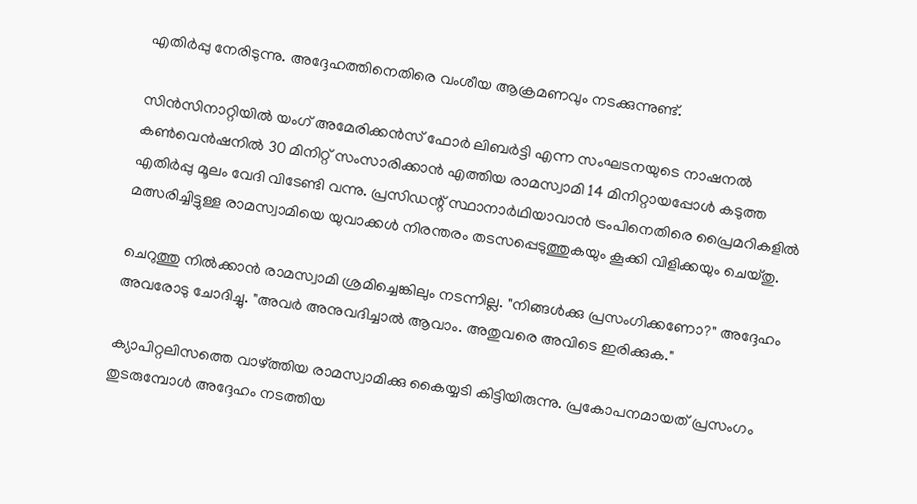എതിർപ്പു നേരിടുന്നു. അദ്ദേഹത്തിനെതിരെ വംശീയ ആക്രമണവും നടക്കുന്നുണ്ട്.

സിൻസിനാറ്റിയിൽ യംഗ് അമേരിക്കൻസ് ഫോർ ലിബർട്ടി എന്ന സംഘടനയുടെ നാഷനൽ കൺവെൻഷനിൽ 30 മിനിറ്റ് സംസാരിക്കാൻ എത്തിയ രാമസ്വാമി 14 മിനിറ്റായപ്പോൾ കടുത്ത എതിർപ്പു മൂലം വേദി വിടേണ്ടി വന്നു. പ്രസിഡന്റ് സ്ഥാനാർഥിയാവാൻ ട്രംപിനെതിരെ പ്രൈമറികളിൽ മത്സരിച്ചിട്ടുള്ള രാമസ്വാമിയെ യുവാക്കൾ നിരന്തരം തടസപ്പെടുത്തുകയും കൂക്കി വിളിക്കയും ചെയ്തു.

ചെറുത്തു നിൽക്കാൻ രാമസ്വാമി ശ്രമിച്ചെങ്കിലും നടന്നില്ല. "നിങ്ങൾക്കു പ്രസംഗിക്കണോ?" അദ്ദേഹം അവരോടു ചോദിച്ചു. "അവർ അനുവദിച്ചാൽ ആവാം. അതുവരെ അവിടെ ഇരിക്കുക."

ക്യാപിറ്റലിസത്തെ വാഴ്ത്തിയ രാമസ്വാമിക്കു കൈയ്യടി കിട്ടിയിരുന്നു. പ്രകോപനമായത് പ്രസംഗം തുടരുമ്പോൾ അദ്ദേഹം നടത്തിയ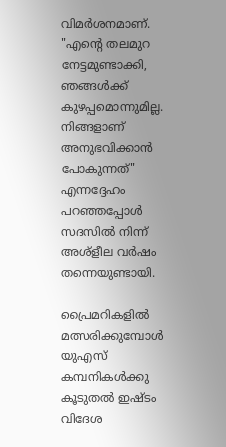വിമർശനമാണ്. "എന്റെ തലമുറ നേട്ടമുണ്ടാക്കി, ഞങ്ങൾക്ക്‌ കുഴപ്പമൊന്നുമില്ല. നിങ്ങളാണ് അനുഭവിക്കാൻ പോകുന്നത്" എന്നദ്ദേഹം പറഞ്ഞപ്പോൾ സദസിൽ നിന്ന് അശ്‌ളീല വർഷം തന്നെയുണ്ടായി.

പ്രൈമറികളിൽ മത്സരിക്കുമ്പോൾ യുഎസ് കമ്പനികൾക്കു കൂടുതൽ ഇഷ്ടം വിദേശ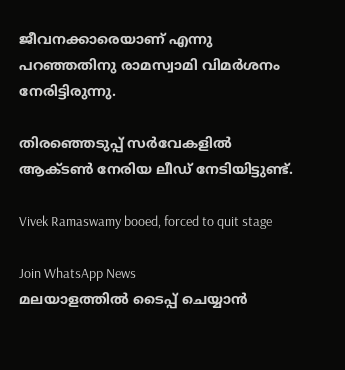ജീവനക്കാരെയാണ് എന്നു പറഞ്ഞതിനു രാമസ്വാമി വിമർശനം നേരിട്ടിരുന്നു.

തിരഞ്ഞെടുപ്പ് സർവേകളിൽ ആക്ടൺ നേരിയ ലീഡ് നേടിയിട്ടുണ്ട്.

Vivek Ramaswamy booed, forced to quit stage

Join WhatsApp News
മലയാളത്തില്‍ ടൈപ്പ് ചെയ്യാന്‍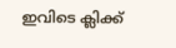ഇവിടെ ക്ലിക്ക്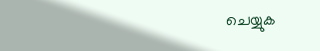ചെയ്യുക